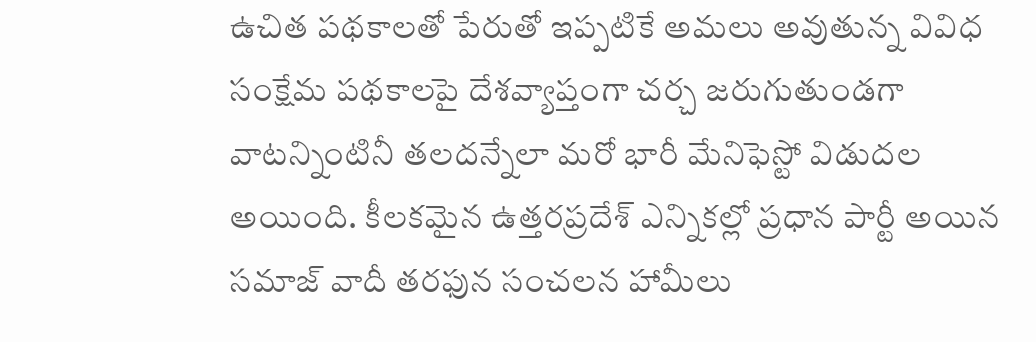ఉచిత పథకాలతో పేరుతో ఇప్పటికే అమలు అవుతున్న వివిధ సంక్షేమ పథకాలపై దేశవ్యాప్తంగా చర్చ జరుగుతుండగా వాటన్నింటినీ తలదన్నేలా మరో భారీ మేనిఫెస్టో విడుదల అయింది. కీలకమైన ఉత్తరప్రదేశ్ ఎన్నికల్లో ప్రధాన పార్టీ అయిన సమాజ్ వాదీ తరఫున సంచలన హామీలు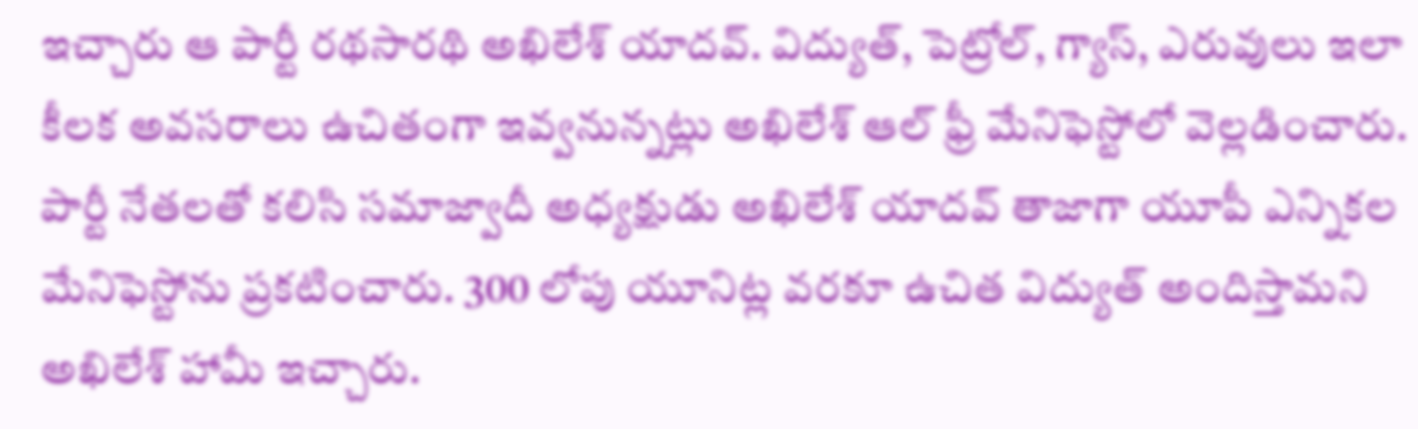ఇచ్చారు ఆ పార్టీ రథసారథి అఖిలేశ్ యాదవ్. విద్యుత్, పెట్రోల్, గ్యాస్, ఎరువులు ఇలా కీలక అవసరాలు ఉచితంగా ఇవ్వనున్నట్లు అఖిలేశ్ ఆల్ ఫ్రీ మేనిఫెస్టోలో వెల్లడించారు.
పార్టీ నేతలతో కలిసి సమాజ్వాదీ అధ్యక్షుడు అఖిలేశ్ యాదవ్ తాజాగా యూపీ ఎన్నికల మేనిఫెస్టోను ప్రకటించారు. 300 లోపు యూనిట్ల వరకూ ఉచిత విద్యుత్ అందిస్తామని అఖిలేశ్ హామీ ఇచ్చారు.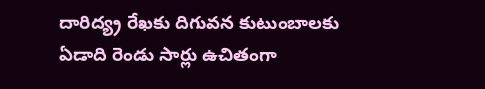దారిద్య్ర రేఖకు దిగువన కుటుంబాలకు ఏడాది రెండు సార్లు ఉచితంగా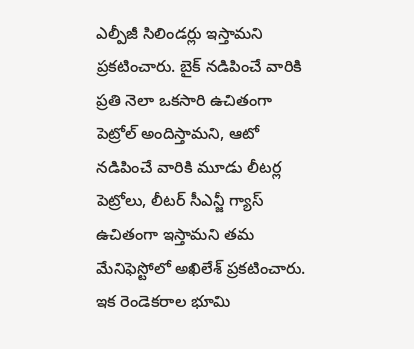ఎల్పీజీ సిలిండర్లు ఇస్తామని ప్రకటించారు. బైక్ నడిపించే వారికి ప్రతి నెలా ఒకసారి ఉచితంగా పెట్రోల్ అందిస్తామని, ఆటో నడిపించే వారికి మూడు లీటర్ల పెట్రోలు, లీటర్ సీఎన్జీ గ్యాస్ ఉచితంగా ఇస్తామని తమ మేనిఫెస్టోలో అఖిలేశ్ ప్రకటించారు.
ఇక రెండెకరాల భూమి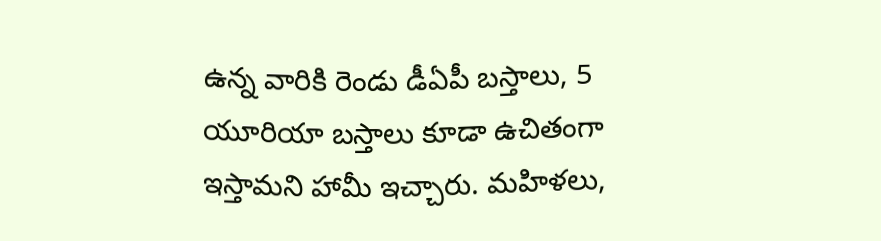ఉన్న వారికి రెండు డీఏపీ బస్తాలు, 5 యూరియా బస్తాలు కూడా ఉచితంగా ఇస్తామని హామీ ఇచ్చారు. మహిళలు,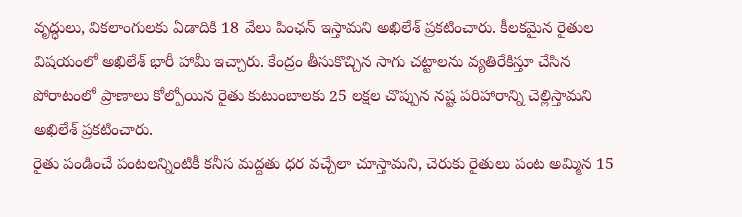వృద్ధులు, వికలాంగులకు ఏడాదికి 18 వేలు పింఛన్ ఇస్తామని అఖిలేశ్ ప్రకటించారు. కీలకమైన రైతుల విషయంలో అఖిలేశ్ భారీ హామీ ఇచ్చారు. కేంద్రం తీసుకొచ్చిన సాగు చట్టాలను వ్యతిరేకిస్తూ చేసిన పోరాటంలో ప్రాణాలు కోల్పోయిన రైతు కుటుంబాలకు 25 లక్షల చొప్పున నష్ట పరిహారాన్ని చెల్లిస్తామని అఖిలేశ్ ప్రకటించారు.
రైతు పండించే పంటలన్నింటికీ కనీస మద్దతు ధర వచ్చేలా చూస్తామని, చెరుకు రైతులు పంట అమ్మిన 15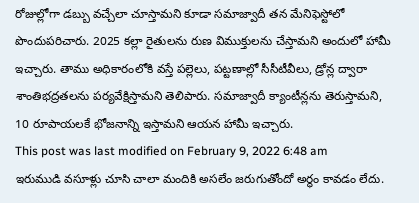రోజుల్లోగా డబ్బు వచ్చేలా చూస్తామని కూడా సమాజ్వాదీ తన మేనిఫెస్టోలో పొందుపరిచారు. 2025 కల్లా రైతులను రుణ విముక్తులను చేస్తామని అందులో హామీ ఇచ్చారు. తాము అధికారంలోకి వస్తే పల్లెలు, పట్టణాల్లో సీసీటీవీలు, డ్రోన్ల ద్వారా శాంతిభద్రతలను పర్యవేక్షిస్తామని తెలిపారు. సమాజ్వాదీ క్యాంటీన్లను తెరుస్తామని, 10 రూపాయలకే భోజనాన్ని ఇస్తామని ఆయన హామీ ఇచ్చారు.
This post was last modified on February 9, 2022 6:48 am
ఇరుముడి వసూళ్లు చూసి చాలా మందికి అసలేం జరుగుతోందో అర్థం కావడం లేదు.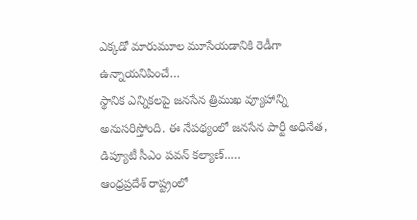ఎక్కడో మారుమూల మూసేయడానికి రెడీగా ఉన్నాయనిపించే…
స్థానిక ఎన్నికలపై జనసేన త్రిముఖ వ్యూహాన్ని అనుసరిస్తోంది. ఈ నేపథ్యంలో జనసేన పార్టీ అధినేత, డిప్యూటీ సీఎం పవన్ కల్యాణ్..…
ఆంధ్రప్రదేశ్ రాష్ట్రంలో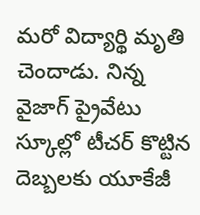మరో విద్యార్థి మృతి చెందాడు. నిన్న వైజాగ్ ప్రైవేటు స్కూల్లో టీచర్ కొట్టిన దెబ్బలకు యూకేజీ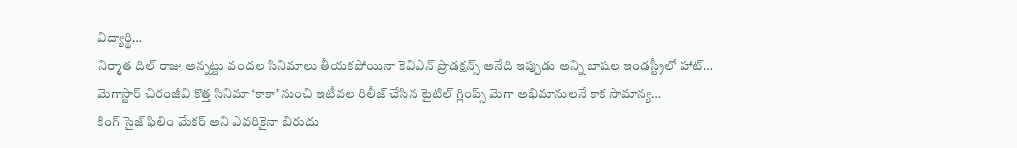విద్యార్థి…
నిర్మాత దిల్ రాజు అన్నట్టు వందల సినిమాలు తీయకపోయినా కెవిఎన్ ప్రొడక్షన్స్ అనేది ఇప్పుడు అన్ని బాషల ఇండస్ట్రీలో హాట్…
మెగాస్టార్ చిరంజీవి కొత్త సినిమా ‘కాకా’ నుంచి ఇటీవల రిలీజ్ చేసిన టైటిల్ గ్లింప్స్ మెగా అభిమానులనే కాక సామాన్య…
కింగ్ సైజ్ ఫిలిం మేకర్ అని ఎవరికైనా బిరుదు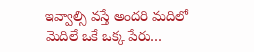ఇవ్వాల్సి వస్తే అందరి మదిలో మెదిలే ఒకే ఒక్క పేరు…